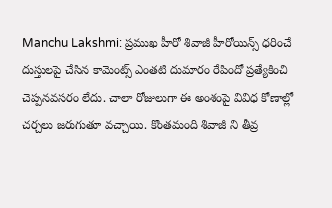Manchu Lakshmi: ప్రముఖ హీరో శివాజీ హీరోయిన్స్ ధరించే దుస్తులపై చేసిన కామెంట్స్ ఎంతటి దుమారం రేపిందో ప్రత్యేకించి చెప్పనవసరం లేదు. చాలా రోజులుగా ఈ అంశంపై వివిధ కోణాల్లో చర్చలు జరుగుతూ వచ్చాయి. కొంతమంది శివాజీ ని తీవ్ర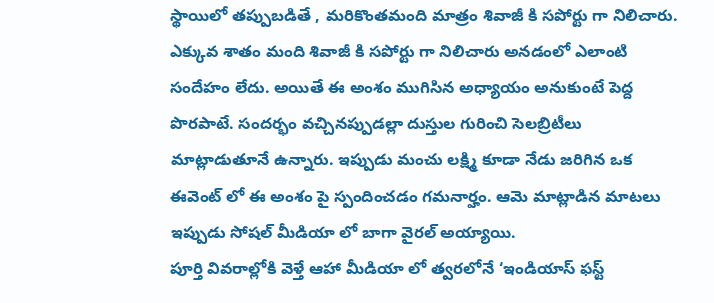స్థాయిలో తప్పుబడితే , మరికొంతమంది మాత్రం శివాజీ కి సపోర్టు గా నిలిచారు. ఎక్కువ శాతం మంది శివాజీ కి సపోర్టు గా నిలిచారు అనడంలో ఎలాంటి సందేహం లేదు. అయితే ఈ అంశం ముగిసిన అధ్యాయం అనుకుంటే పెద్ద పొరపాటే. సందర్భం వచ్చినప్పుడల్లా దుస్తుల గురించి సెలబ్రిటీలు మాట్లాడుతూనే ఉన్నారు. ఇప్పుడు మంచు లక్ష్మి కూడా నేడు జరిగిన ఒక ఈవెంట్ లో ఈ అంశం పై స్పందించడం గమనార్హం. ఆమె మాట్లాడిన మాటలు ఇప్పుడు సోషల్ మీడియా లో బాగా వైరల్ అయ్యాయి.
పూర్తి వివరాల్లోకి వెళ్తే ఆహా మీడియా లో త్వరలోనే ‘ఇండియాస్ ఫస్ట్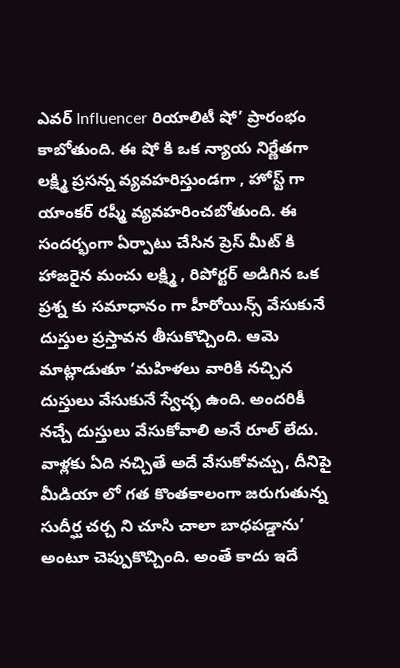ఎవర్ Influencer రియాలిటీ షో’ ప్రారంభం కాబోతుంది. ఈ షో కి ఒక న్యాయ నిర్ణేతగా లక్ష్మి ప్రసన్న వ్యవహరిస్తుండగా , హోస్ట్ గా యాంకర్ రష్మీ వ్యవహరించబోతుంది. ఈ సందర్భంగా ఏర్పాటు చేసిన ప్రెస్ మీట్ కి హాజరైన మంచు లక్ష్మి , రిపోర్టర్ అడిగిన ఒక ప్రశ్న కు సమాధానం గా హీరోయిన్స్ వేసుకునే దుస్తుల ప్రస్తావన తీసుకొచ్చింది. ఆమె మాట్లాడుతూ ‘మహిళలు వారికి నచ్చిన దుస్తులు వేసుకునే స్వేచ్ఛ ఉంది. అందరికీ నచ్చే దుస్తులు వేసుకోవాలి అనే రూల్ లేదు. వాళ్లకు ఏది నచ్చితే అదే వేసుకోవచ్చు, దీనిపై మీడియా లో గత కొంతకాలంగా జరుగుతున్న సుదీర్ఘ చర్చ ని చూసి చాలా బాధపడ్డాను’ అంటూ చెప్పుకొచ్చింది. అంతే కాదు ఇదే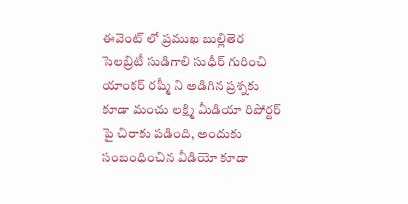ఈవెంట్ లో ప్రముఖ బుల్లితెర సెలబ్రిటీ సుడిగాలి సుధీర్ గురించి యాంకర్ రష్మీ ని అడిగిన ప్రశ్నకు కూడా మంచు లక్ష్మి మీడియా రిపోర్టర్ పై చిరాకు పడింది, అందుకు సంబంధించిన వీడియో కూడా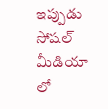ఇప్పుడు సోషల్ మీడియా లో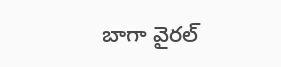బాగా వైరల్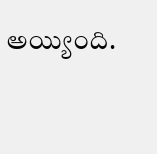అయ్యింది.